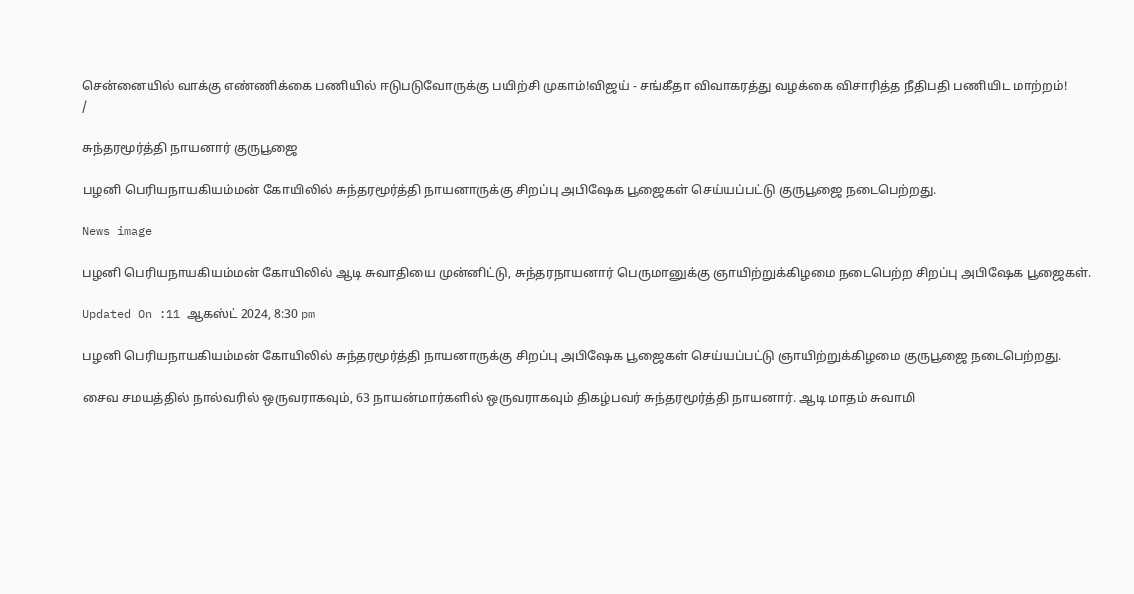சென்னையில் வாக்கு எண்ணிக்கை பணியில் ஈடுபடுவோருக்கு பயிற்சி முகாம்!விஜய் - சங்கீதா விவாகரத்து வழக்கை விசாரித்த நீதிபதி பணியிட மாற்றம்!
/

சுந்தரமூர்த்தி நாயனார் குருபூஜை

பழனி பெரியநாயகியம்மன் கோயிலில் சுந்தரமூர்த்தி நாயனாருக்கு சிறப்பு அபிஷேக பூஜைகள் செய்யப்பட்டு குருபூஜை நடைபெற்றது.

News image

பழனி பெரியநாயகியம்மன் கோயிலில் ஆடி சுவாதியை முன்னிட்டு, சுந்தரநாயனார் பெருமானுக்கு ஞாயிற்றுக்கிழமை நடைபெற்ற சிறப்பு அபிஷேக பூஜைகள்.

Updated On :11 ஆகஸ்ட் 2024, 8:30 pm

பழனி பெரியநாயகியம்மன் கோயிலில் சுந்தரமூர்த்தி நாயனாருக்கு சிறப்பு அபிஷேக பூஜைகள் செய்யப்பட்டு ஞாயிற்றுக்கிழமை குருபூஜை நடைபெற்றது.

சைவ சமயத்தில் நால்வரில் ஒருவராகவும், 63 நாயன்மார்களில் ஒருவராகவும் திகழ்பவர் சுந்தரமூர்த்தி நாயனார். ஆடி மாதம் சுவாமி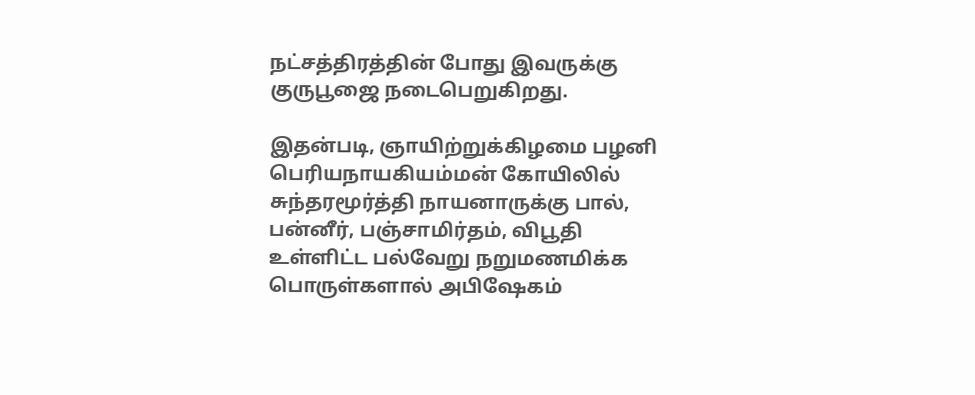நட்சத்திரத்தின் போது இவருக்கு குருபூஜை நடைபெறுகிறது.

இதன்படி, ஞாயிற்றுக்கிழமை பழனி பெரியநாயகியம்மன் கோயிலில் சுந்தரமூர்த்தி நாயனாருக்கு பால், பன்னீர், பஞ்சாமிர்தம், விபூதி உள்ளிட்ட பல்வேறு நறுமணமிக்க பொருள்களால் அபிஷேகம்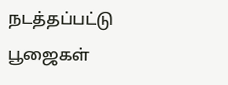நடத்தப்பட்டு பூஜைகள்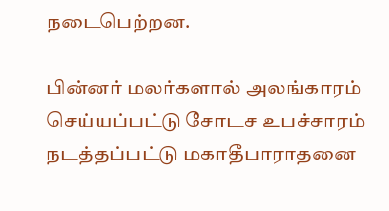நடைபெற்றன.

பின்னர் மலர்களால் அலங்காரம் செய்யப்பட்டு சோடச உபச்சாரம் நடத்தப்பட்டு மகாதீபாராதனை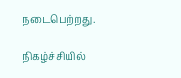நடைபெற்றது.

நிகழ்ச்சியில்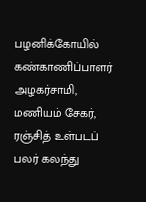பழனிக்கோயில் கண்காணிப்பாளர் அழகர்சாமி, மணியம் சேகர், ரஞ்சித் உள்படப் பலர் கலந்து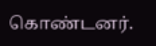கொண்டனர்.